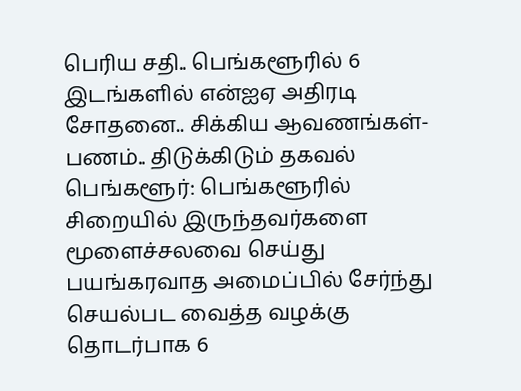பெரிய சதி.. பெங்களூரில் 6 இடங்களில் என்ஐஏ அதிரடி சோதனை.. சிக்கிய ஆவணங்கள்-பணம்.. திடுக்கிடும் தகவல்
பெங்களூர்: பெங்களூரில் சிறையில் இருந்தவர்களை மூளைச்சலவை செய்து பயங்கரவாத அமைப்பில் சேர்ந்து செயல்பட வைத்த வழக்கு தொடர்பாக 6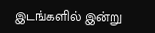இடங்களில் இன்று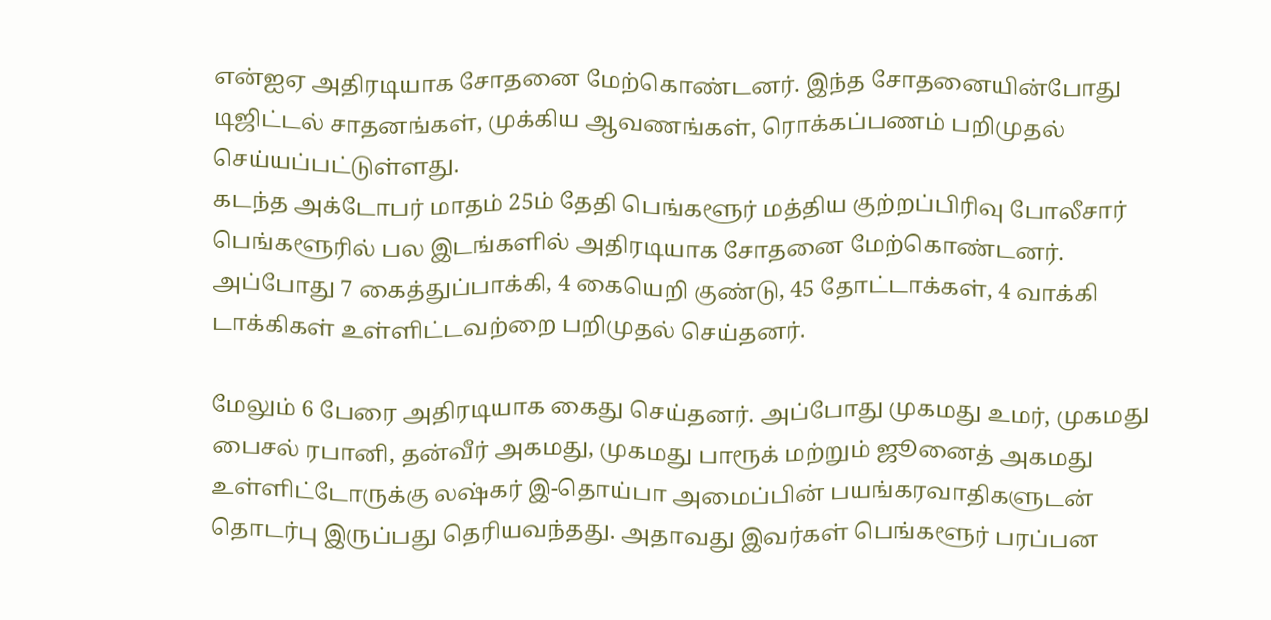என்ஐஏ அதிரடியாக சோதனை மேற்கொண்டனர். இந்த சோதனையின்போது டிஜிட்டல் சாதனங்கள், முக்கிய ஆவணங்கள், ரொக்கப்பணம் பறிமுதல் செய்யப்பட்டுள்ளது.
கடந்த அக்டோபர் மாதம் 25ம் தேதி பெங்களூர் மத்திய குற்றப்பிரிவு போலீசார் பெங்களூரில் பல இடங்களில் அதிரடியாக சோதனை மேற்கொண்டனர். அப்போது 7 கைத்துப்பாக்கி, 4 கையெறி குண்டு, 45 தோட்டாக்கள், 4 வாக்கி டாக்கிகள் உள்ளிட்டவற்றை பறிமுதல் செய்தனர்.

மேலும் 6 பேரை அதிரடியாக கைது செய்தனர். அப்போது முகமது உமர், முகமது பைசல் ரபானி, தன்வீர் அகமது, முகமது பாரூக் மற்றும் ஜூனைத் அகமது உள்ளிட்டோருக்கு லஷ்கர் இ-தொய்பா அமைப்பின் பயங்கரவாதிகளுடன் தொடர்பு இருப்பது தெரியவந்தது. அதாவது இவர்கள் பெங்களூர் பரப்பன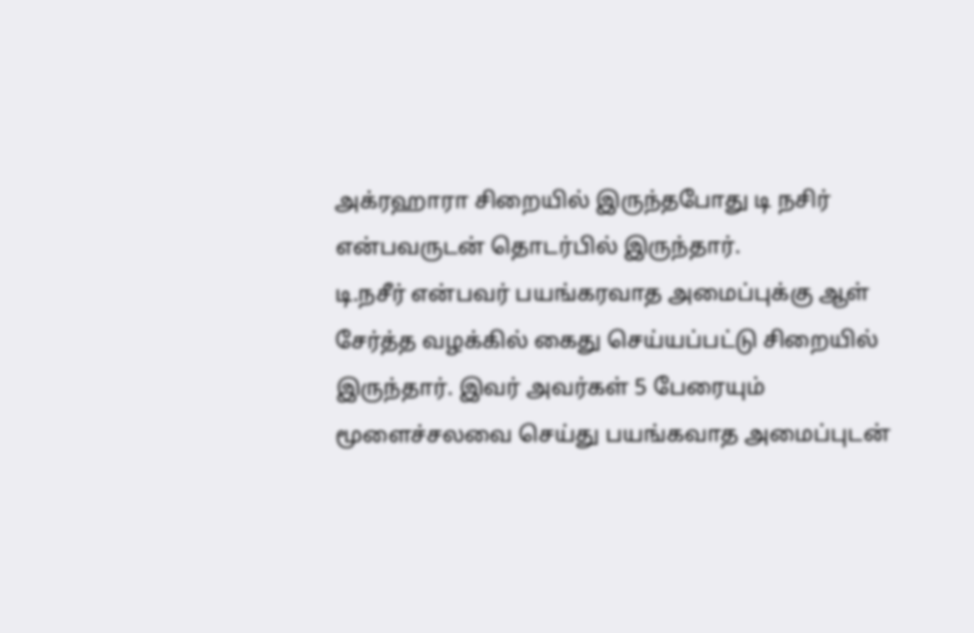அக்ரஹாரா சிறையில் இருந்தபோது டி நசிர் என்பவருடன் தொடர்பில் இருந்தார்.
டி.நசீர் என்பவர் பயங்கரவாத அமைப்புக்கு ஆள் சேர்த்த வழக்கில் கைது செய்யப்பட்டு சிறையில் இருந்தார். இவர் அவர்கள் 5 பேரையும் மூளைச்சலவை செய்து பயங்கவாத அமைப்புடன்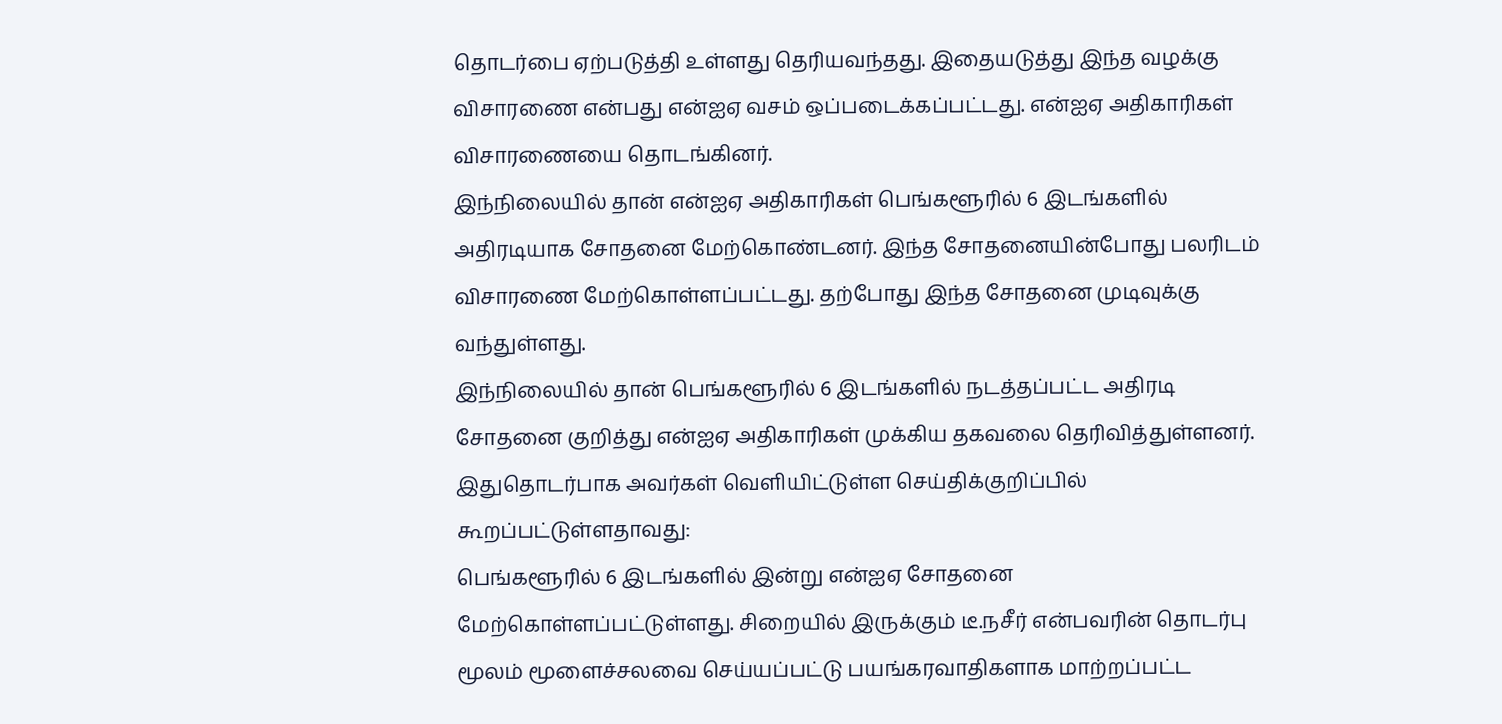தொடர்பை ஏற்படுத்தி உள்ளது தெரியவந்தது. இதையடுத்து இந்த வழக்கு விசாரணை என்பது என்ஐஏ வசம் ஒப்படைக்கப்பட்டது. என்ஐஏ அதிகாரிகள் விசாரணையை தொடங்கினர்.
இந்நிலையில் தான் என்ஐஏ அதிகாரிகள் பெங்களூரில் 6 இடங்களில் அதிரடியாக சோதனை மேற்கொண்டனர். இந்த சோதனையின்போது பலரிடம் விசாரணை மேற்கொள்ளப்பட்டது. தற்போது இந்த சோதனை முடிவுக்கு வந்துள்ளது.
இந்நிலையில் தான் பெங்களூரில் 6 இடங்களில் நடத்தப்பட்ட அதிரடி சோதனை குறித்து என்ஐஏ அதிகாரிகள் முக்கிய தகவலை தெரிவித்துள்ளனர். இதுதொடர்பாக அவர்கள் வெளியிட்டுள்ள செய்திக்குறிப்பில் கூறப்பட்டுள்ளதாவது:
பெங்களூரில் 6 இடங்களில் இன்று என்ஐஏ சோதனை மேற்கொள்ளப்பட்டுள்ளது. சிறையில் இருக்கும் டீ.நசீர் என்பவரின் தொடர்பு மூலம் மூளைச்சலவை செய்யப்பட்டு பயங்கரவாதிகளாக மாற்றப்பட்ட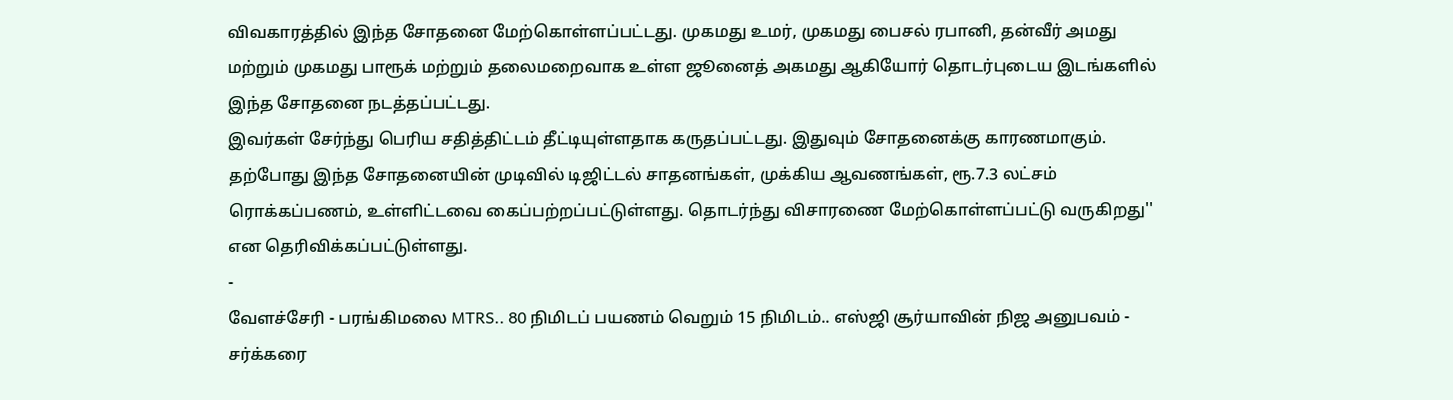விவகாரத்தில் இந்த சோதனை மேற்கொள்ளப்பட்டது. முகமது உமர், முகமது பைசல் ரபானி, தன்வீர் அமது மற்றும் முகமது பாரூக் மற்றும் தலைமறைவாக உள்ள ஜூனைத் அகமது ஆகியோர் தொடர்புடைய இடங்களில் இந்த சோதனை நடத்தப்பட்டது.
இவர்கள் சேர்ந்து பெரிய சதித்திட்டம் தீட்டியுள்ளதாக கருதப்பட்டது. இதுவும் சோதனைக்கு காரணமாகும். தற்போது இந்த சோதனையின் முடிவில் டிஜிட்டல் சாதனங்கள், முக்கிய ஆவணங்கள், ரூ.7.3 லட்சம் ரொக்கப்பணம், உள்ளிட்டவை கைப்பற்றப்பட்டுள்ளது. தொடர்ந்து விசாரணை மேற்கொள்ளப்பட்டு வருகிறது'' என தெரிவிக்கப்பட்டுள்ளது.
-
வேளச்சேரி - பரங்கிமலை MTRS.. 80 நிமிடப் பயணம் வெறும் 15 நிமிடம்.. எஸ்ஜி சூர்யாவின் நிஜ அனுபவம் -
சர்க்கரை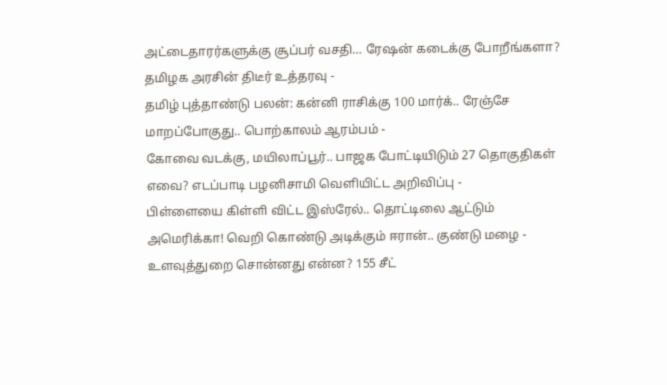அட்டைதாரர்களுக்கு சூப்பர் வசதி… ரேஷன் கடைக்கு போறீங்களா? தமிழக அரசின் திடீர் உத்தரவு -
தமிழ் புத்தாண்டு பலன்: கன்னி ராசிக்கு 100 மார்க்.. ரேஞ்சே மாறப்போகுது.. பொற்காலம் ஆரம்பம் -
கோவை வடக்கு, மயிலாப்பூர்.. பாஜக போட்டியிடும் 27 தொகுதிகள் எவை? எடப்பாடி பழனிசாமி வெளியிட்ட அறிவிப்பு -
பிள்ளையை கிள்ளி விட்ட இஸ்ரேல்.. தொட்டிலை ஆட்டும் அமெரிக்கா! வெறி கொண்டு அடிக்கும் ஈரான்.. குண்டு மழை -
உளவுத்துறை சொன்னது என்ன? 155 சீட்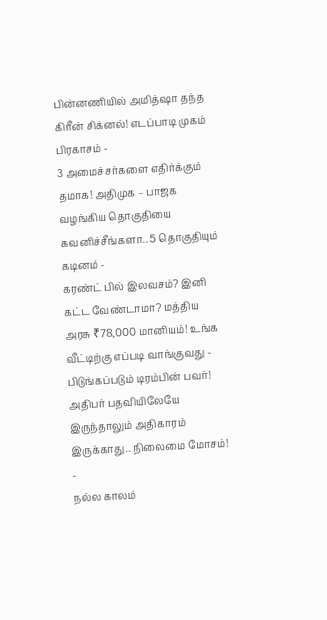பின்னணியில் அமித்ஷா தந்த கிரீன் சிக்னல்! எடப்பாடி முகம் பிரகாசம் -
3 அமைச்சர்களை எதிர்க்கும் தமாக! அதிமுக – பாஜக வழங்கிய தொகுதியை கவனிச்சீங்களா.. 5 தொகுதியும் கடினம் -
கரண்ட் பில் இலவசம்? இனி கட்ட வேண்டாமா? மத்திய அரசு ₹78,000 மானியம்! உங்க வீட்டிற்கு எப்படி வாங்குவது -
பிடுங்கப்படும் டிரம்பின் பவர்! அதிபர் பதவியிலேயே இருந்தாலும் அதிகாரம் இருக்காது.. நிலைமை மோசம்! -
நல்ல காலம்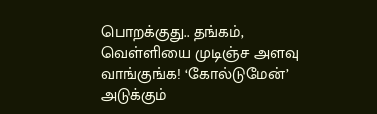பொறக்குது.. தங்கம், வெள்ளியை முடிஞ்ச அளவு வாங்குங்க! ‘கோல்டுமேன்’ அடுக்கும்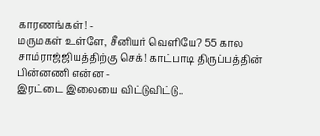காரணங்கள்! -
மருமகள் உள்ளே, சீனியர் வெளியே? 55 கால சாம்ராஜ்ஜியத்திற்கு செக்! காட்பாடி திருப்பத்தின் பின்னணி என்ன -
இரட்டை இலையை விட்டுவிட்டு..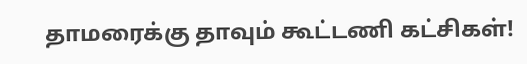தாமரைக்கு தாவும் கூட்டணி கட்சிகள்!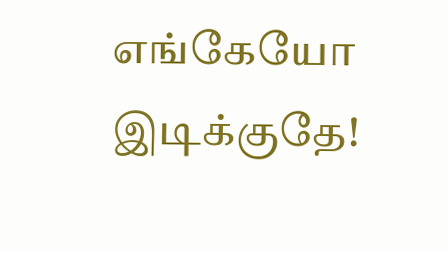எங்கேயோ இடிக்குதே!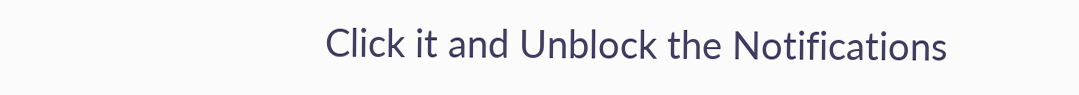Click it and Unblock the Notifications